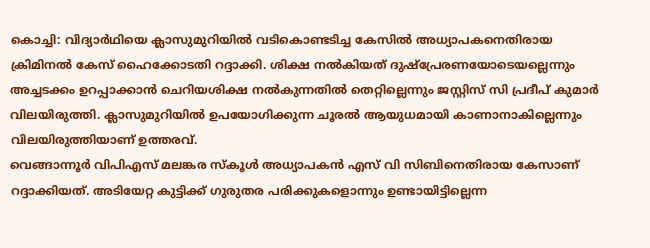കൊച്ചി: വിദ്യാർഥിയെ ക്ലാസുമുറിയിൽ വടികൊണ്ടടിച്ച കേസിൽ അധ്യാപകനെതിരായ ക്രിമിനൽ കേസ് ഹൈക്കോടതി റദ്ദാക്കി. ശിക്ഷ നൽകിയത് ദുഷ്പ്രേരണയോടെയല്ലെന്നും അച്ചടക്കം ഉറപ്പാക്കാൻ ചെറിയശിക്ഷ നൽകുന്നതിൽ തെറ്റില്ലെന്നും ജസ്റ്റിസ് സി പ്രദീപ് കുമാർ വിലയിരുത്തി. ക്ലാസുമുറിയിൽ ഉപയോഗിക്കുന്ന ചൂരൽ ആയുധമായി കാണാനാകില്ലെന്നും വിലയിരുത്തിയാണ് ഉത്തരവ്.
വെങ്ങാന്നൂർ വിപിഎസ് മലങ്കര സ്കൂൾ അധ്യാപകൻ എസ് വി സിബിനെതിരായ കേസാണ് റദ്ദാക്കിയത്. അടിയേറ്റ കുട്ടിക്ക് ഗുരുതര പരിക്കുകളൊന്നും ഉണ്ടായിട്ടില്ലെന്ന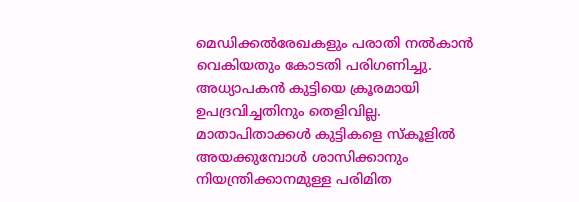മെഡിക്കൽരേഖകളും പരാതി നൽകാൻ വെകിയതും കോടതി പരിഗണിച്ചു. അധ്യാപകൻ കുട്ടിയെ ക്രൂരമായി ഉപദ്രവിച്ചതിനും തെളിവില്ല. മാതാപിതാക്കൾ കുട്ടികളെ സ്കൂളിൽ അയക്കുമ്പോൾ ശാസിക്കാനും നിയന്ത്രിക്കാനമുള്ള പരിമിത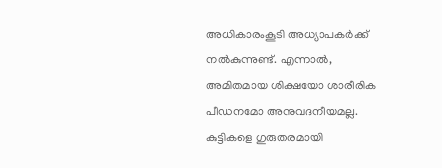അധികാരംകൂടി അധ്യാപകർക്ക് നൽകുന്നുണ്ട്. എന്നാൽ, അമിതമായ ശിക്ഷയോ ശാരീരിക പീഡനമോ അനുവദനീയമല്ല. കുട്ടികളെ ഗുരുതരമായി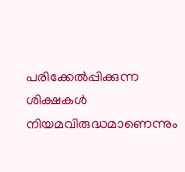പരിക്കേൽപ്പിക്കുന്ന ശിക്ഷകൾ നിയമവിരുദ്ധമാണെന്നും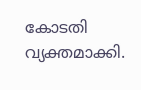കോടതി വ്യക്തമാക്കി.